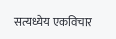सत्यध्येय एकविचार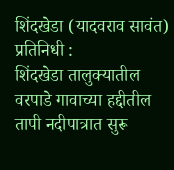शिंदखेडा (यादवराव सावंत) प्रतिनिधी :
शिंदखेडा तालुक्यातील वरपाडे गावाच्या हद्दीतील तापी नदीपात्रात सुरू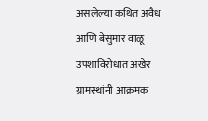असलेल्या कथित अवैध आणि बेसुमार वाळू उपशाविरोधात अखेर ग्रामस्थांनी आक्रमक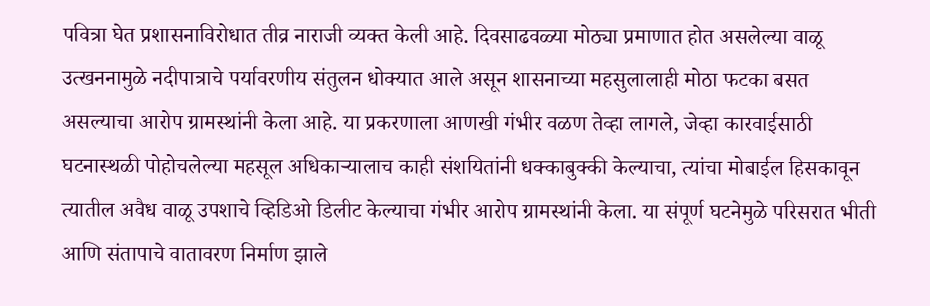पवित्रा घेत प्रशासनाविरोधात तीव्र नाराजी व्यक्त केली आहे. दिवसाढवळ्या मोठ्या प्रमाणात होत असलेल्या वाळू उत्खननामुळे नदीपात्राचे पर्यावरणीय संतुलन धोक्यात आले असून शासनाच्या महसुलालाही मोठा फटका बसत असल्याचा आरोप ग्रामस्थांनी केला आहे. या प्रकरणाला आणखी गंभीर वळण तेव्हा लागले, जेव्हा कारवाईसाठी घटनास्थळी पोहोचलेल्या महसूल अधिकाऱ्यालाच काही संशयितांनी धक्काबुक्की केल्याचा, त्यांचा मोबाईल हिसकावून त्यातील अवैध वाळू उपशाचे व्हिडिओ डिलीट केल्याचा गंभीर आरोप ग्रामस्थांनी केला. या संपूर्ण घटनेमुळे परिसरात भीती आणि संतापाचे वातावरण निर्माण झाले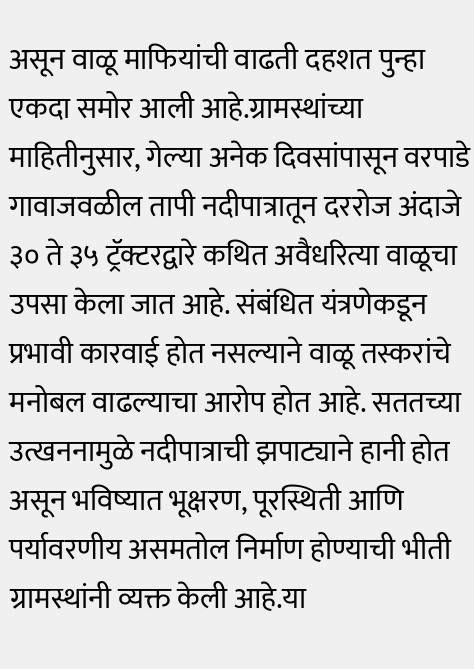असून वाळू माफियांची वाढती दहशत पुन्हा एकदा समोर आली आहे.ग्रामस्थांच्या माहितीनुसार, गेल्या अनेक दिवसांपासून वरपाडे गावाजवळील तापी नदीपात्रातून दररोज अंदाजे ३० ते ३५ ट्रॅक्टरद्वारे कथित अवैधरित्या वाळूचा उपसा केला जात आहे. संबंधित यंत्रणेकडून प्रभावी कारवाई होत नसल्याने वाळू तस्करांचे मनोबल वाढल्याचा आरोप होत आहे. सततच्या उत्खननामुळे नदीपात्राची झपाट्याने हानी होत असून भविष्यात भूक्षरण, पूरस्थिती आणि पर्यावरणीय असमतोल निर्माण होण्याची भीती ग्रामस्थांनी व्यक्त केली आहे.या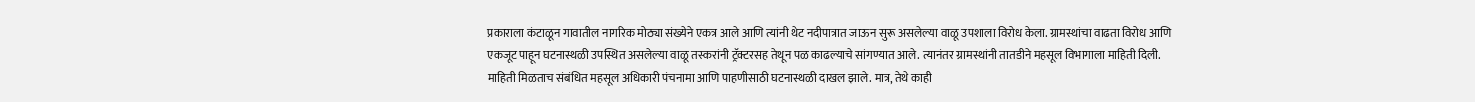प्रकाराला कंटाळून गावातील नागरिक मोठ्या संख्येने एकत्र आले आणि त्यांनी थेट नदीपात्रात जाऊन सुरू असलेल्या वाळू उपशाला विरोध केला. ग्रामस्थांचा वाढता विरोध आणि एकजूट पाहून घटनास्थळी उपस्थित असलेल्या वाळू तस्करांनी ट्रॅक्टरसह तेथून पळ काढल्याचे सांगण्यात आले. त्यानंतर ग्रामस्थांनी तातडीने महसूल विभागाला माहिती दिली. माहिती मिळताच संबंधित महसूल अधिकारी पंचनामा आणि पाहणीसाठी घटनास्थळी दाखल झाले. मात्र, तेथे काही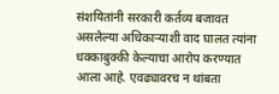संशयितांनी सरकारी कर्तव्य बजावत असलेल्या अधिकाऱ्याशी वाद घालत त्यांना धक्काबुक्की केल्याचा आरोप करण्यात आला आहे. एवढ्यावरच न थांबता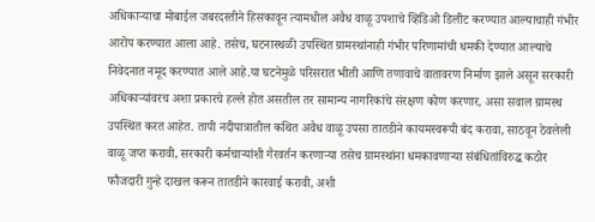अधिकाऱ्याचा मोबाईल जबरदस्तीने हिसकावून त्यामधील अवैध वाळू उपशाचे व्हिडिओ डिलीट करण्यात आल्याचाही गंभीर आरोप करण्यात आला आहे. तसेच, घटनास्थळी उपस्थित ग्रामस्थांनाही गंभीर परिणामांची धमकी देण्यात आल्याचे निवेदनात नमूद करण्यात आले आहे.या घटनेमुळे परिसरात भीती आणि तणावाचे वातावरण निर्माण झाले असून सरकारी अधिकाऱ्यांवरच अशा प्रकारचे हल्ले होत असतील तर सामान्य नागरिकांचे संरक्षण कोण करणार, असा सवाल ग्रामस्थ उपस्थित करत आहेत. तापी नदीपात्रातील कथित अवैध वाळू उपसा तातडीने कायमस्वरूपी बंद करावा, साठवून ठेवलेली वाळू जप्त करावी, सरकारी कर्मचाऱ्यांशी गैरवर्तन करणाऱ्या तसेच ग्रामस्थांना धमकावणाऱ्या संबंधितांविरुद्ध कठोर फौजदारी गुन्हे दाखल करून तातडीने कारवाई करावी, अशी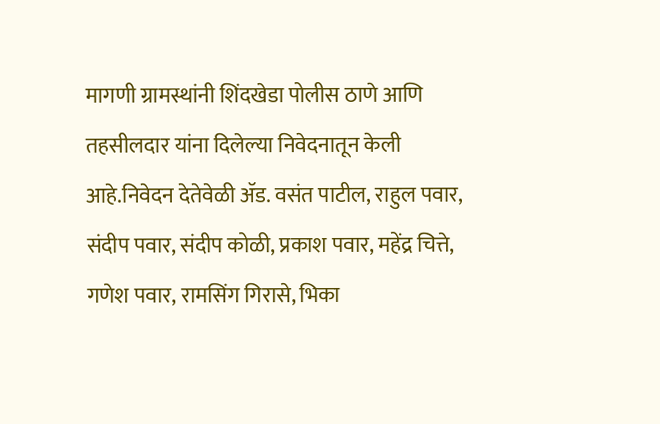मागणी ग्रामस्थांनी शिंदखेडा पोलीस ठाणे आणि तहसीलदार यांना दिलेल्या निवेदनातून केली आहे.निवेदन देतेवेळी ॲड. वसंत पाटील, राहुल पवार, संदीप पवार, संदीप कोळी, प्रकाश पवार, महेंद्र चित्ते, गणेश पवार, रामसिंग गिरासे, भिका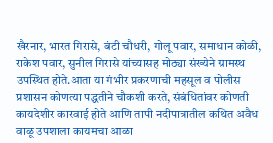खैरनार, भारत गिरासे, बंटी चौधरी, गोलू पवार, समाधान कोळी, राकेश पवार, सुनील गिरासे यांच्यासह मोठ्या संख्येने ग्रामस्थ उपस्थित होते.आता या गंभीर प्रकरणाची महसूल व पोलीस प्रशासन कोणत्या पद्धतीने चौकशी करते, संबंधितांवर कोणती कायदेशीर कारवाई होते आणि तापी नदीपात्रातील कथित अवैध वाळू उपशाला कायमचा आळा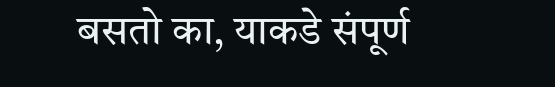बसतो का, याकडे संपूर्ण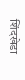शिंदखेडा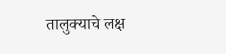तालुक्याचे लक्ष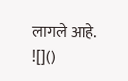लागले आहे.
![]()